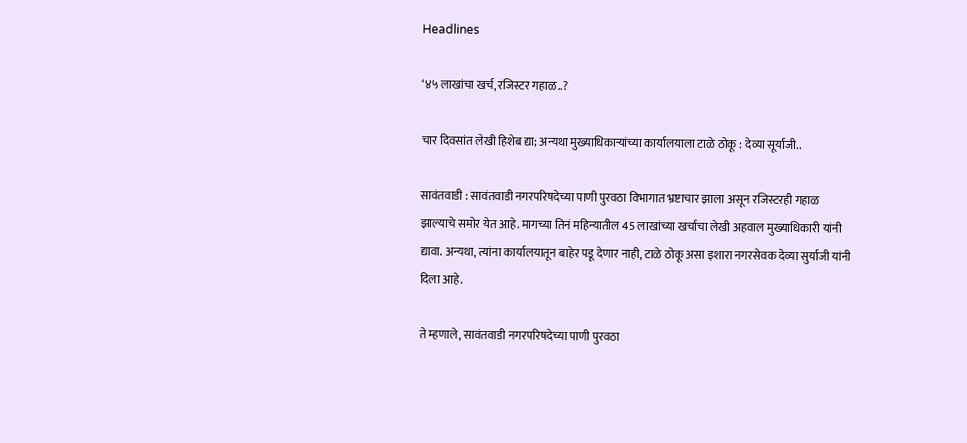Headlines

‘४५ लाखांचा खर्च, रजिस्टर गहाळ..?

चार दिवसांत लेखी हिशेब द्या; अन्यथा मुख्याधिकाऱ्यांच्या कार्यालयाला टाळे ठोकू : देव्या सूर्याजी..

सावंतवाडी : सावंतवाडी नगरपरिषदेच्या पाणी पुरवठा विभागात भ्रष्टाचार झाला असून रजिस्टरही गहाळ झाल्याचे समोर येत आहे. मागच्या तिनं महिन्यातील 45 लाखांच्या खर्चाचा लेखी अहवाल मुख्याधिकारी यांनी द्यावा. अन्यथा, त्यांना कार्यालयातून बाहेर पडू देणार नाही, टाळे ठोकू असा इशारा नगरसेवक देव्या सुर्याजी यांनी दिला आहे.

ते म्हणाले, सावंतवाडी नगरपरिषदेच्या पाणी पुरवठा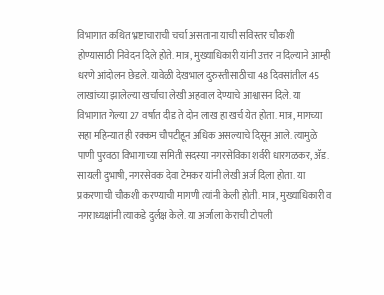विभागात कथित भ्रष्टाचाराची चर्चा असताना याची सविस्तर चौकशी होण्यासाठी निवेदन दिले होते. मात्र, मुख्याधिकारी यांनी उत्तर न दिल्याने आम्ही धरणे आंदोलन छेडले. यावेळी देखभाल दुरुस्तीसाठीचा 48 दिवसांतील 45 लाखांच्या झालेल्या खर्चाचा लेखी अहवाल देण्याचे आश्वासन दिले. या विभागात गेल्या 27 वर्षात दीड ते दोन लाख हा खर्च येत होता. मात्र, मागच्या सहा महिन्यात ही रक्कम चौपटीहून अधिक असल्याचे दिसून आले. त्यामुळे पाणी पुरवठा विभागाच्या समिती सदस्या नगरसेविका शर्वरी धारगळकर, ॲड. सायली दुभाषी, नगरसेवक देवा टेमकर यांनी लेखी अर्ज दिला होता. या प्रकरणाची चौकशी करण्याची मागणी त्यांनी केली होती. मात्र, मुख्याधिकारी व नगराध्यक्षांनी त्याकडे दुर्लक्ष केले. या अर्जाला केराची टोपली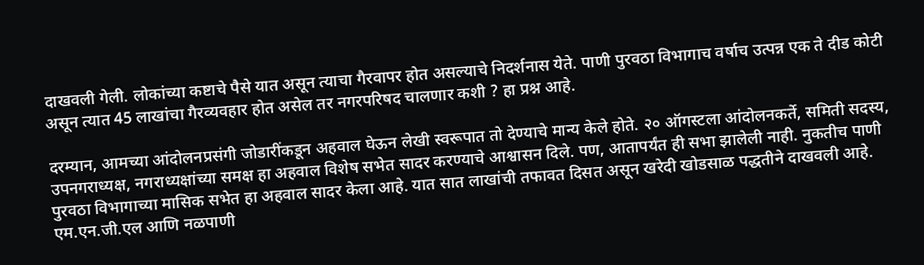दाखवली गेली. लोकांच्या कष्टाचे पैसे यात असून त्याचा गैरवापर होत असल्याचे निदर्शनास येते‌. पाणी पुरवठा विभागाच वर्षाच उत्पन्न एक ते दीड कोटी असून त्यात 45 लाखांचा गैरव्यवहार होत असेल तर नगरपरिषद चालणार कशी ? हा प्रश्न आहे‌.

दरम्यान, आमच्या आंदोलनप्रसंगी जोडारींकडून अहवाल घेऊन लेखी स्वरूपात तो देण्याचे मान्य केले होते. २० ऑगस्टला आंदोलनकर्ते, समिती सदस्य, उपनगराध्यक्ष, नगराध्यक्षांच्या समक्ष हा अहवाल विशेष सभेत सादर करण्याचे आश्वासन दिले. पण, आतापर्यंत ही सभा झालेली नाही. नुकतीच पाणी पुरवठा विभागाच्या मासिक सभेत हा अहवाल सादर केला आहे. यात सात लाखांची तफावत दिसत असून खरेदी खोडसाळ पद्धतीने दाखवली आहे. एम.एन.जी‌.एल आणि नळपाणी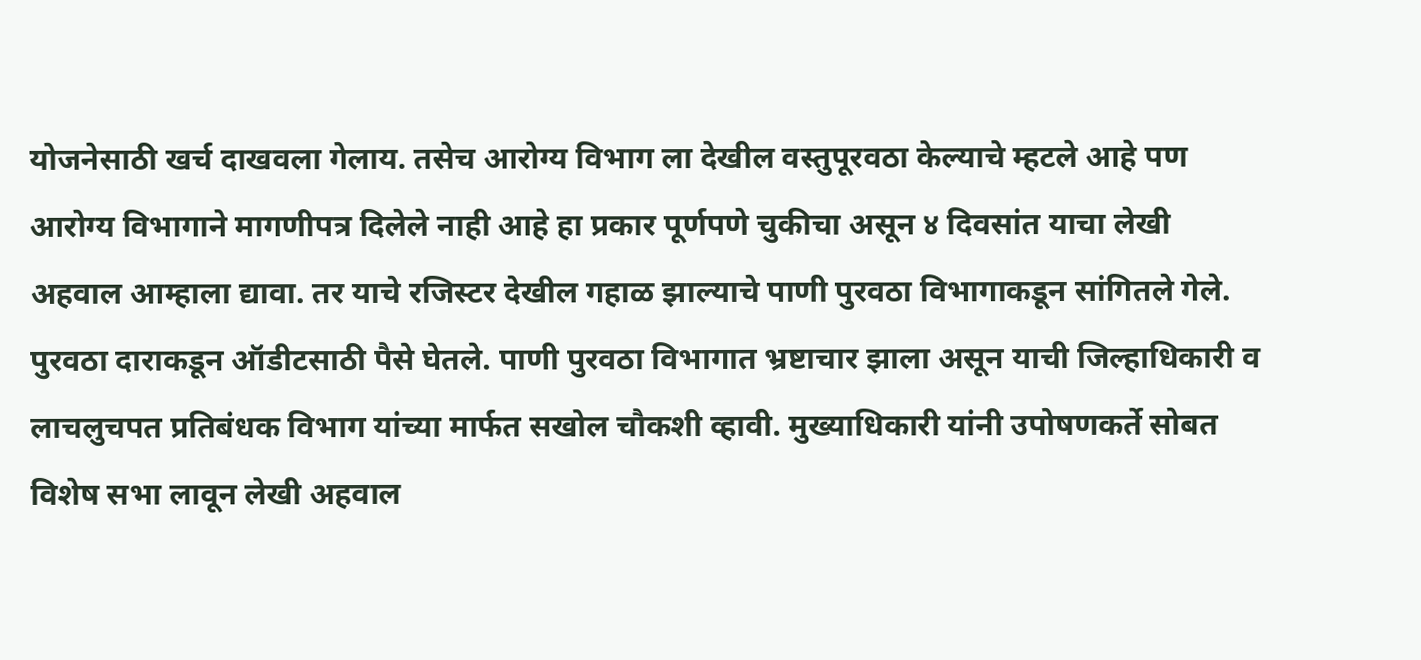योजनेसाठी खर्च दाखवला गेलाय. तसेच आरोग्य विभाग ला देखील वस्तुपूरवठा केल्याचे म्हटले आहे पण आरोग्य विभागाने मागणीपत्र दिलेले नाही आहे हा प्रकार पूर्णपणे चुकीचा असून ४ दिवसांत याचा लेखी अहवाल आम्हाला द्यावा. तर याचे रजिस्टर देखील गहाळ झाल्याचे पाणी पुरवठा विभागाकडून सांगितले गेले. पुरवठा दाराकडून ऑडीटसाठी पैसे घेतले. पाणी पुरवठा विभागात भ्रष्टाचार झाला असून याची जिल्हाधिकारी व लाचलुचपत प्रतिबंधक विभाग यांच्या मार्फत सखोल चौकशी व्हावी. मुख्याधिकारी यांनी उपोषणकर्ते सोबत विशेष सभा लावून लेखी अहवाल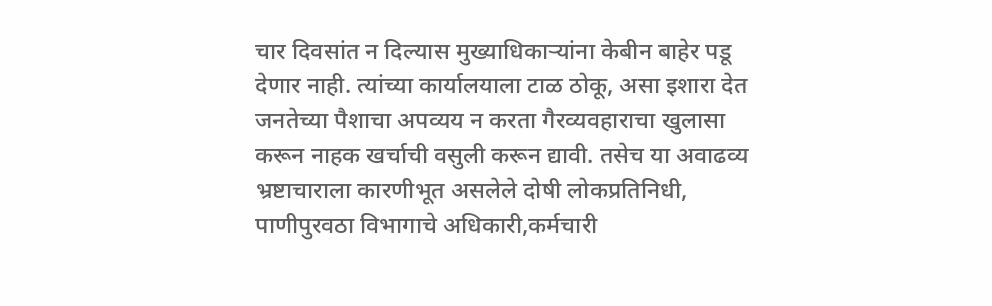चार दिवसांत न दिल्यास मुख्याधिकाऱ्यांना केबीन बाहेर पडू देणार नाही. त्यांच्या कार्यालयाला टाळ ठोकू, असा इशारा देत जनतेच्या पैशाचा अपव्यय न करता गैरव्यवहाराचा खुलासा करून नाहक खर्चाची वसुली करून द्यावी. तसेच या अवाढव्य भ्रष्टाचाराला कारणीभूत असलेले दोषी लोकप्रतिनिधी, पाणीपुरवठा विभागाचे अधिकारी,कर्मचारी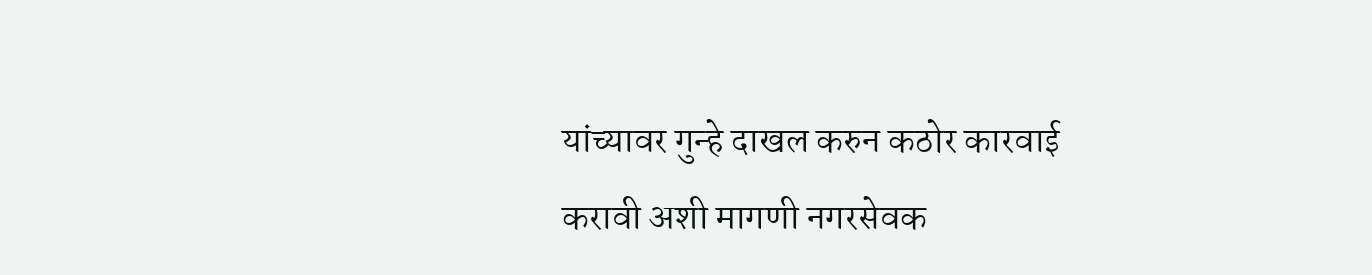यांच्यावर गुन्हे दाखल करुन कठोर कारवाई करावी अशी मागणी नगरसेवक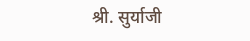श्री. सुर्याजी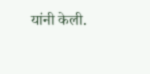यांनी केली.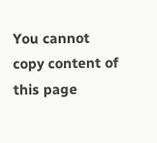You cannot copy content of this page